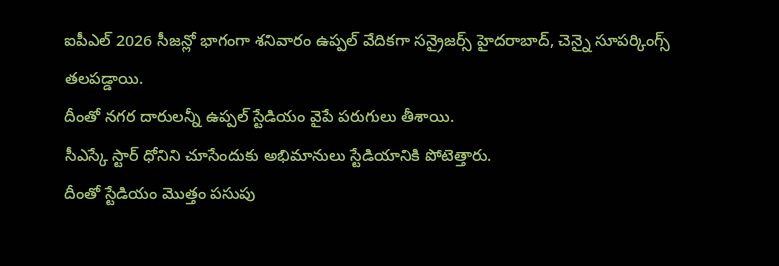ఐపీఎల్ 2026 సీజన్లో భాగంగా శనివారం ఉప్పల్ వేదికగా సన్రైజర్స్ హైదరాబాద్, చెన్నై సూపర్కింగ్స్ తలపడ్డాయి.
దీంతో నగర దారులన్నీ ఉప్పల్ స్టేడియం వైపే పరుగులు తీశాయి.
సీఎస్కే స్టార్ ధోనిని చూసేందుకు అభిమానులు స్టేడియానికి పోటెత్తారు.
దీంతో స్టేడియం మొత్తం పసుపు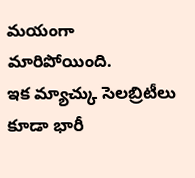మయంగా మారిపోయింది.
ఇక మ్యాచ్కు సెలబ్రిటీలు కూడా భారీ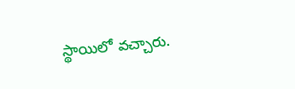స్థాయిలో వచ్చారు.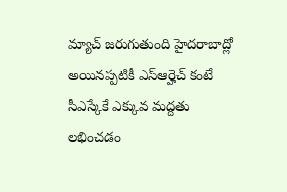మ్యాచ్ జరుగుతుంది హైదరాబాద్లో అయినప్పటికీ ఎస్ఆర్హెచ్ కంటే సీఎస్కేకే ఎక్కువ మద్దతు లభించడం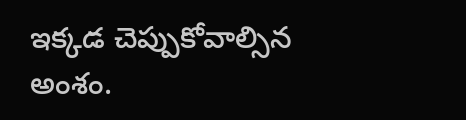ఇక్కడ చెప్పుకోవాల్సిన అంశం.